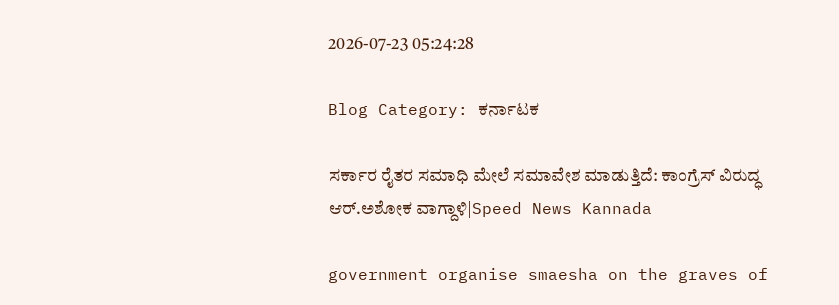2026-07-23 05:24:28

Blog Category: ಕರ್ನಾಟಕ

ಸರ್ಕಾರ ರೈತರ ಸಮಾಧಿ ಮೇಲೆ ಸಮಾವೇಶ ಮಾಡುತ್ತಿದೆ: ಕಾಂಗ್ರೆಸ್‌ ವಿರುದ್ಧ ಆರ್‌.ಅಶೋಕ ವಾಗ್ದಾಳಿ|Speed News Kannada

government organise smaesha on the graves of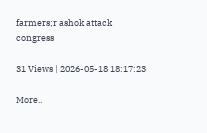farmers;r ashok attack congress

31 Views | 2026-05-18 18:17:23

More..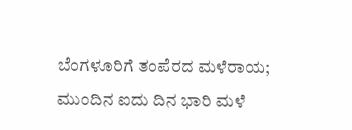ಬೆಂಗಳೂರಿಗೆ ತಂಪೆರದ ಮಳೆರಾಯ; ಮುಂದಿನ ಐದು ದಿನ ಭಾರಿ ಮಳೆ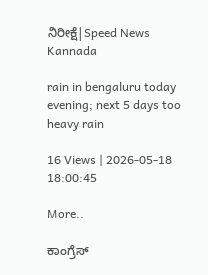ನಿರೀಕ್ಷೆ|Speed News Kannada

rain in bengaluru today evening; next 5 days too heavy rain

16 Views | 2026-05-18 18:00:45

More..

ಕಾಂಗ್ರೆಸ್‌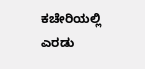ಕಚೇರಿಯಲ್ಲಿ ಎರಡು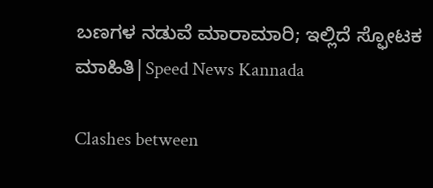ಬಣಗಳ ನಡುವೆ ಮಾರಾಮಾರಿ; ಇಲ್ಲಿದೆ ಸ್ಫೋಟಕ ಮಾಹಿತಿ|Speed News Kannada

Clashes between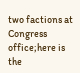two factions at Congress office;here is the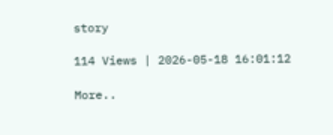story

114 Views | 2026-05-18 16:01:12

More..